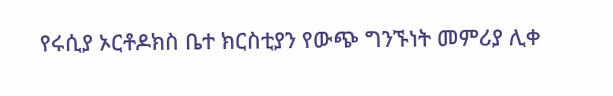የሩሲያ ኦርቶዶክስ ቤተ ክርስቲያን የውጭ ግንኙነት መምሪያ ሊቀ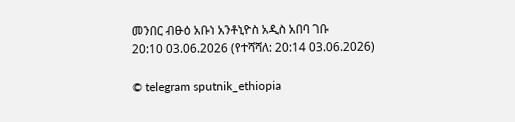መንበር ብፁዕ አቡነ አንቶኒዮስ አዲስ አበባ ገቡ
20:10 03.06.2026 (የተሻሻለ: 20:14 03.06.2026)

© telegram sputnik_ethiopia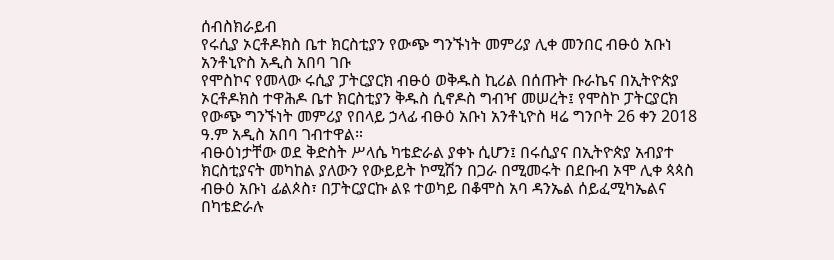ሰብስክራይብ
የሩሲያ ኦርቶዶክስ ቤተ ክርስቲያን የውጭ ግንኙነት መምሪያ ሊቀ መንበር ብፁዕ አቡነ አንቶኒዮስ አዲስ አበባ ገቡ
የሞስኮና የመላው ሩሲያ ፓትርያርክ ብፁዕ ወቅዱስ ኪሪል በሰጡት ቡራኬና በኢትዮጵያ ኦርቶዶክስ ተዋሕዶ ቤተ ክርስቲያን ቅዱስ ሲኖዶስ ግብዣ መሠረት፤ የሞስኮ ፓትርያርክ የውጭ ግንኙነት መምሪያ የበላይ ኃላፊ ብፁዕ አቡነ አንቶኒዮስ ዛሬ ግንቦት 26 ቀን 2018 ዓ.ም አዲስ አበባ ገብተዋል።
ብፁዕነታቸው ወደ ቅድስት ሥላሴ ካቴድራል ያቀኑ ሲሆን፤ በሩሲያና በኢትዮጵያ አብያተ ክርስቲያናት መካከል ያለውን የውይይት ኮሚሽን በጋራ በሚመሩት በደቡብ ኦሞ ሊቀ ጳጳስ ብፁዕ አቡነ ፊልጶስ፣ በፓትርያርኩ ልዩ ተወካይ በቆሞስ አባ ዳንኤል ሰይፈሚካኤልና በካቴድራሉ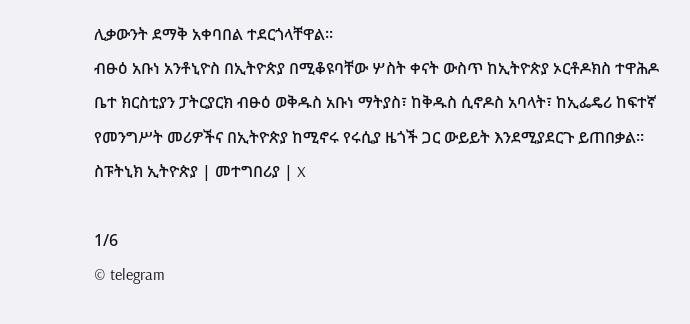ሊቃውንት ደማቅ አቀባበል ተደርጎላቸዋል።
ብፁዕ አቡነ አንቶኒዮስ በኢትዮጵያ በሚቆዩባቸው ሦስት ቀናት ውስጥ ከኢትዮጵያ ኦርቶዶክስ ተዋሕዶ ቤተ ክርስቲያን ፓትርያርክ ብፁዕ ወቅዱስ አቡነ ማትያስ፣ ከቅዱስ ሲኖዶስ አባላት፣ ከኢፌዴሪ ከፍተኛ የመንግሥት መሪዎችና በኢትዮጵያ ከሚኖሩ የሩሲያ ዜጎች ጋር ውይይት እንደሚያደርጉ ይጠበቃል።
ስፑትኒክ ኢትዮጵያ | መተግበሪያ | X

1/6
© telegram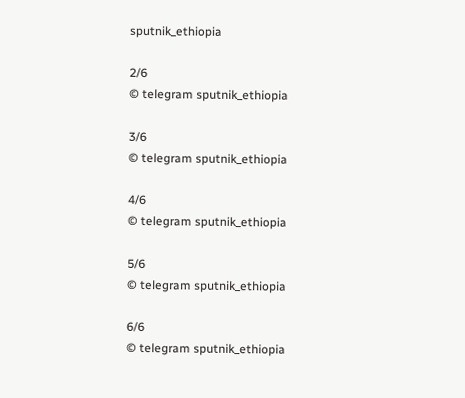sputnik_ethiopia

2/6
© telegram sputnik_ethiopia

3/6
© telegram sputnik_ethiopia

4/6
© telegram sputnik_ethiopia

5/6
© telegram sputnik_ethiopia

6/6
© telegram sputnik_ethiopia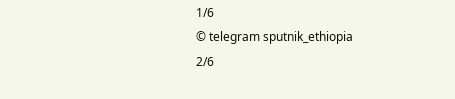1/6
© telegram sputnik_ethiopia
2/6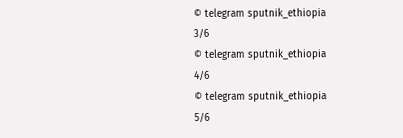© telegram sputnik_ethiopia
3/6
© telegram sputnik_ethiopia
4/6
© telegram sputnik_ethiopia
5/6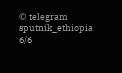© telegram sputnik_ethiopia
6/6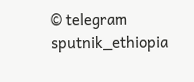© telegram sputnik_ethiopia